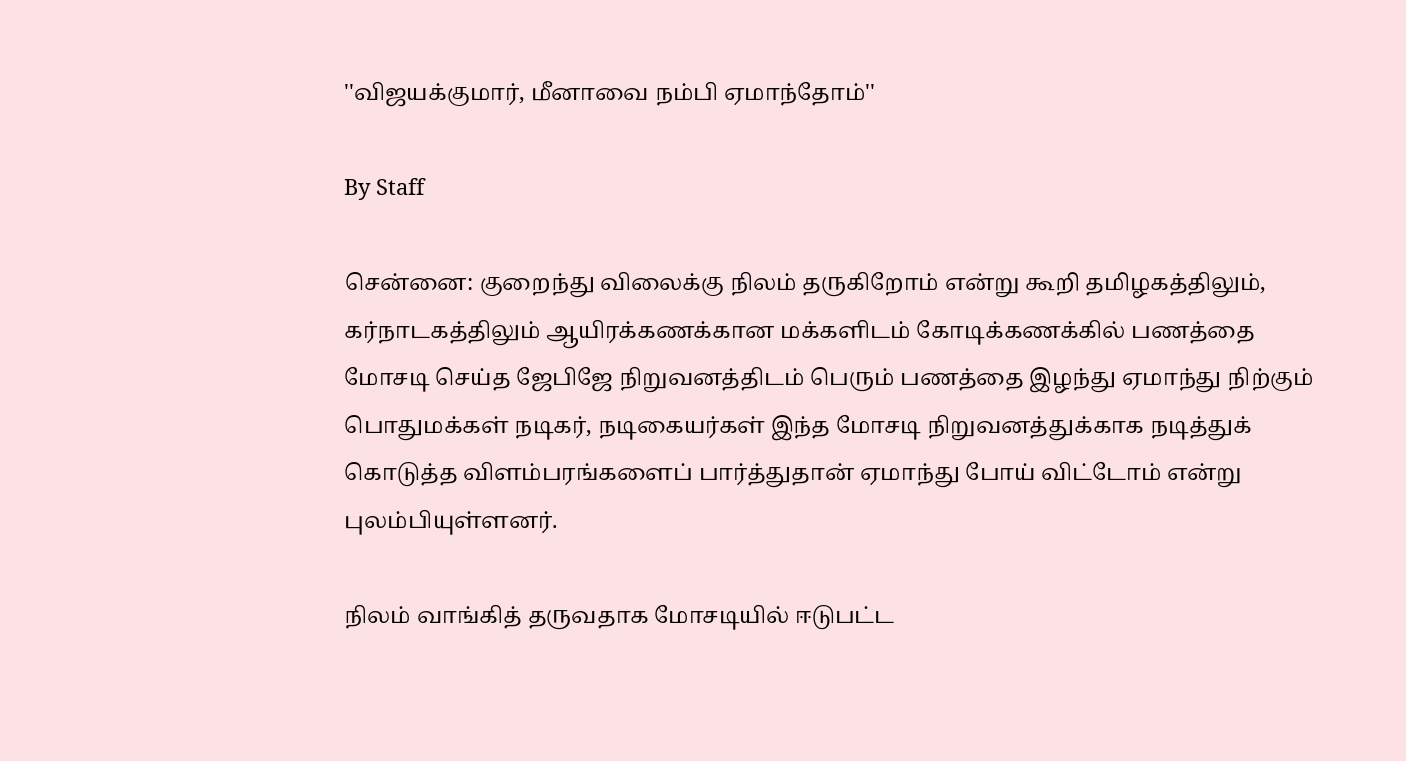''விஜயக்குமார், மீனாவை நம்பி ஏமாந்தோம்''

By Staff

சென்னை: குறைந்து விலைக்கு நிலம் தருகிறோம் என்று கூறி தமிழகத்திலும், கர்நாடகத்திலும் ஆயிரக்கணக்கான மக்களிடம் கோடிக்கணக்கில் பணத்தை மோசடி செய்த ஜேபிஜே நிறுவனத்திடம் பெரும் பணத்தை இழந்து ஏமாந்து நிற்கும் பொதுமக்கள் நடிகர், நடிகையர்கள் இந்த மோசடி நிறுவனத்துக்காக நடித்துக் கொடுத்த விளம்பரங்களைப் பார்த்துதான் ஏமாந்து போய் விட்டோம் என்று புலம்பியுள்ளனர்.

நிலம் வாங்கித் தருவதாக மோசடியில் ஈடுபட்ட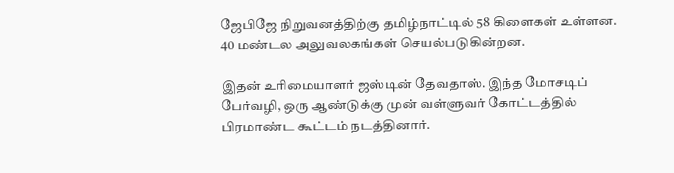ஜேபிஜே நிறுவனத்திற்கு தமிழ்நாட்டில் 58 கிளைகள் உள்ளன. 40 மண்டல அலுவலகங்கள் செயல்படுகின்றன.

இதன் உரிமையாளர் ஜஸ்டின் தேவதாஸ். இந்த மோசடிப் பேர்வழி, ஒரு ஆண்டுக்கு முன் வள்ளுவர் கோட்டத்தில் பிரமாண்ட கூட்டம் நடத்தினார்.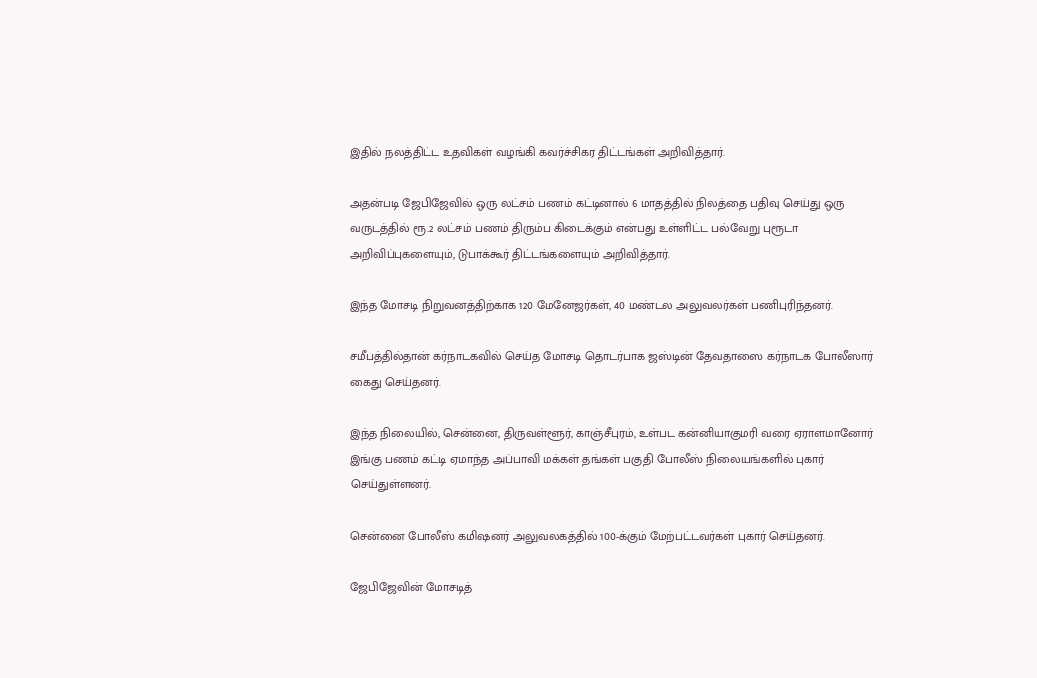இதில் நலத்திட்ட உதவிகள் வழங்கி கவர்ச்சிகர திட்டங்கள் அறிவித்தார்.

அதன்படி ஜேபிஜேவில் ஒரு லட்சம் பணம் கட்டினால் 6 மாதத்தில் நிலத்தை பதிவு செய்து ஒரு வருடத்தில் ரூ.2 லட்சம் பணம் திரும்ப கிடைக்கும் என்பது உள்ளிட்ட பல்வேறு புரூடா அறிவிப்புகளையும், டுபாக்கூர் திட்டங்களையும் அறிவித்தார்.

இந்த மோசடி நிறுவனத்திற்காக 120 மேனேஜர்கள், 40 மண்டல அலுவலர்கள் பணிபுரிந்தனர்.

சமீபத்தில்தான் கர்நாடகவில் செய்த மோசடி தொடர்பாக ஜஸ்டின் தேவதாஸை கர்நாடக போலீஸார் கைது செய்தனர்.

இந்த நிலையில், சென்னை, திருவள்ளூர், காஞ்சீபுரம், உள்பட கன்னியாகுமரி வரை ஏராளமானோர் இங்கு பணம் கட்டி ஏமாந்த அப்பாவி மக்கள் தங்கள் பகுதி போலீஸ் நிலையங்களில் புகார் செய்துள்ளனர்.

சென்னை போலீஸ் கமிஷனர் அலுவலகத்தில் 100-க்கும் மேற்பட்டவர்கள் புகார் செய்தனர்.

ஜேபிஜேவின் மோசடித்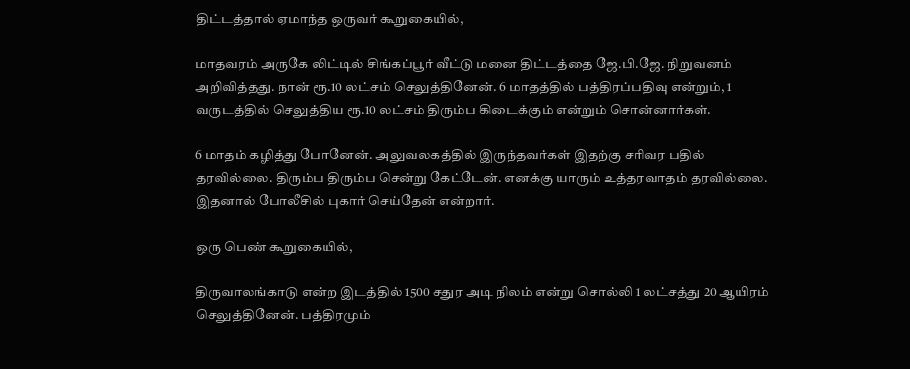திட்டத்தால் ஏமாந்த ஒருவர் கூறுகையில்,

மாதவரம் அருகே லிட்டில் சிங்கப்பூர் வீட்டு மனை திட்டத்தை ஜே.பி.ஜே. நிறுவனம் அறிவித்தது. நான் ரூ.10 லட்சம் செலுத்தினேன். 6 மாதத்தில் பத்திரப்பதிவு என்றும், 1 வருடத்தில் செலுத்திய ரூ.10 லட்சம் திரும்ப கிடைக்கும் என்றும் சொன்னார்கள்.

6 மாதம் கழித்து போனேன். அலுவலகத்தில் இருந்தவர்கள் இதற்கு சரிவர பதில் தரவில்லை. திரும்ப திரும்ப சென்று கேட்டேன். எனக்கு யாரும் உத்தரவாதம் தரவில்லை. இதனால் போலீசில் புகார் செய்தேன் என்றார்.

ஒரு பெண் கூறுகையில்,

திருவாலங்காடு என்ற இடத்தில் 1500 சதுர அடி நிலம் என்று சொல்லி 1 லட்சத்து 20 ஆயிரம் செலுத்தினேன். பத்திரமும்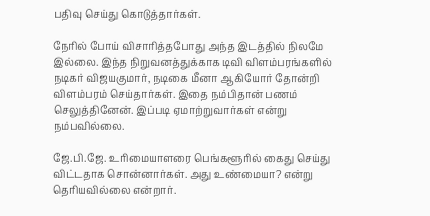பதிவு செய்து கொடுத்தார்கள்.

நேரில் போய் விசாரித்தபோது அந்த இடத்தில் நிலமே இல்லை. இந்த நிறுவனத்துக்காக டிவி விளம்பரங்களில் நடிகர் விஜயகுமார், நடிகை மீனா ஆகியோர் தோன்றி விளம்பரம் செய்தார்கள். இதை நம்பிதான் பணம் செலுத்தினேன். இப்படி ஏமாற்றுவார்கள் என்று நம்பவில்லை.

ஜே.பி.ஜே. உரிமையாளரை பெங்களூரில் கைது செய்து விட்டதாக சொன்னார்கள். அது உண்மையா? என்று தெரியவில்லை என்றார்.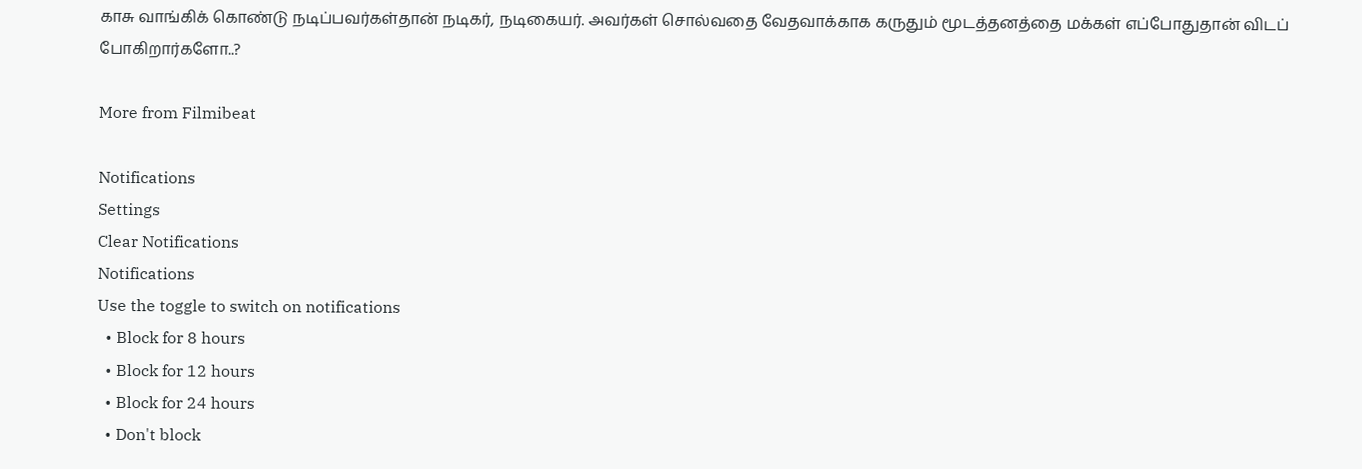காசு வாங்கிக் கொண்டு நடிப்பவர்கள்தான் நடிகர், நடிகையர். அவர்கள் சொல்வதை வேதவாக்காக கருதும் மூடத்தனத்தை மக்கள் எப்போதுதான் விடப் போகிறார்களோ..?

More from Filmibeat

Notifications
Settings
Clear Notifications
Notifications
Use the toggle to switch on notifications
  • Block for 8 hours
  • Block for 12 hours
  • Block for 24 hours
  • Don't block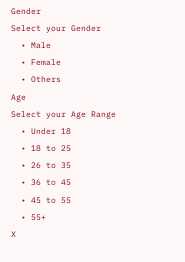Gender
Select your Gender
  • Male
  • Female
  • Others
Age
Select your Age Range
  • Under 18
  • 18 to 25
  • 26 to 35
  • 36 to 45
  • 45 to 55
  • 55+
X